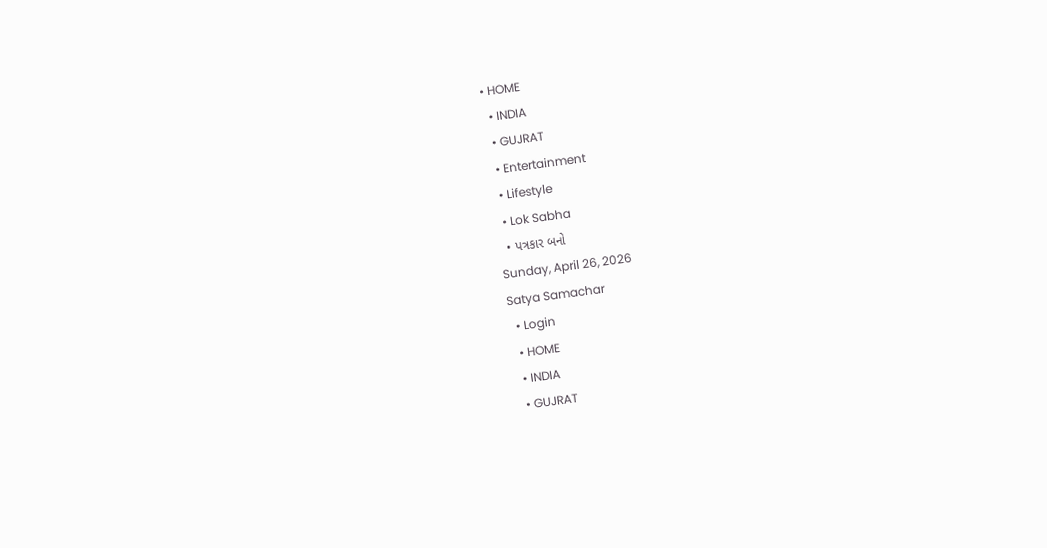• HOME
  • INDIA
  • GUJRAT
  • Entertainment
  • Lifestyle
  • Lok Sabha
  • પત્રકાર બનો
Sunday, April 26, 2026
Satya Samachar
  • Login
  • HOME
  • INDIA
  • GUJRAT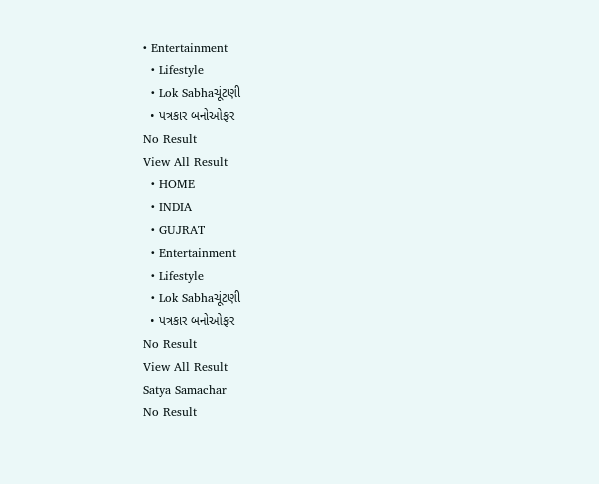• Entertainment
  • Lifestyle
  • Lok Sabhaચૂંટણી
  • પત્રકાર બનોઓફર
No Result
View All Result
  • HOME
  • INDIA
  • GUJRAT
  • Entertainment
  • Lifestyle
  • Lok Sabhaચૂંટણી
  • પત્રકાર બનોઓફર
No Result
View All Result
Satya Samachar
No Result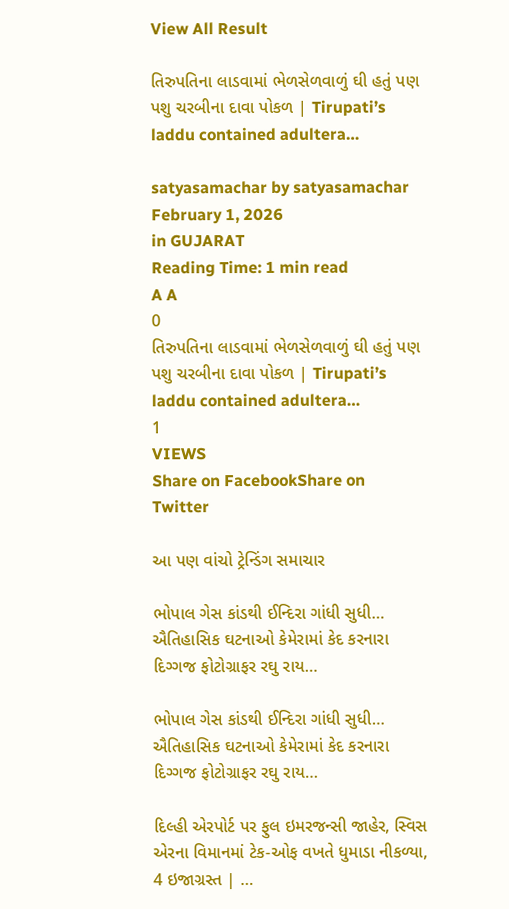View All Result

તિરુપતિના લાડવામાં ભેળસેળવાળું ઘી હતું પણ પશુ ચરબીના દાવા પોકળ | Tirupati’s laddu contained adultera…

satyasamachar by satyasamachar
February 1, 2026
in GUJARAT
Reading Time: 1 min read
A A
0
તિરુપતિના લાડવામાં ભેળસેળવાળું ઘી હતું પણ પશુ ચરબીના દાવા પોકળ | Tirupati’s laddu contained adultera…
1
VIEWS
Share on FacebookShare on Twitter

આ પણ વાંચો ટ્રેન્ડિંગ સમાચાર

ભોપાલ ગેસ કાંડથી ઈન્દિરા ગાંધી સુધી… ઐતિહાસિક ઘટનાઓ કેમેરામાં કેદ કરનારા દિગ્ગજ ફોટોગ્રાફર રઘુ રાય…

ભોપાલ ગેસ કાંડથી ઈન્દિરા ગાંધી સુધી… ઐતિહાસિક ઘટનાઓ કેમેરામાં કેદ કરનારા દિગ્ગજ ફોટોગ્રાફર રઘુ રાય…

દિલ્હી એરપોર્ટ પર ફુલ ઇમરજન્સી જાહેર, સ્વિસ એરના વિમાનમાં ટેક-ઓફ વખતે ધુમાડા નીકળ્યા, 4 ઇજાગ્રસ્ત | …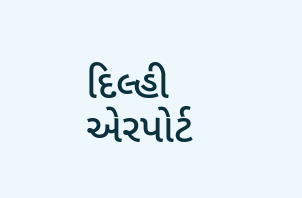દિલ્હી એરપોર્ટ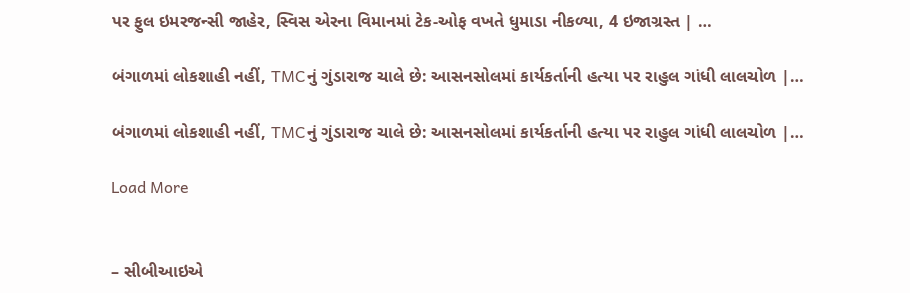પર ફુલ ઇમરજન્સી જાહેર, સ્વિસ એરના વિમાનમાં ટેક-ઓફ વખતે ધુમાડા નીકળ્યા, 4 ઇજાગ્રસ્ત | …

બંગાળમાં લોકશાહી નહીં, TMCનું ગુંડારાજ ચાલે છે: આસનસોલમાં કાર્યકર્તાની હત્યા પર રાહુલ ગાંધી લાલચોળ |…

બંગાળમાં લોકશાહી નહીં, TMCનું ગુંડારાજ ચાલે છે: આસનસોલમાં કાર્યકર્તાની હત્યા પર રાહુલ ગાંધી લાલચોળ |…

Load More


– સીબીઆઇએ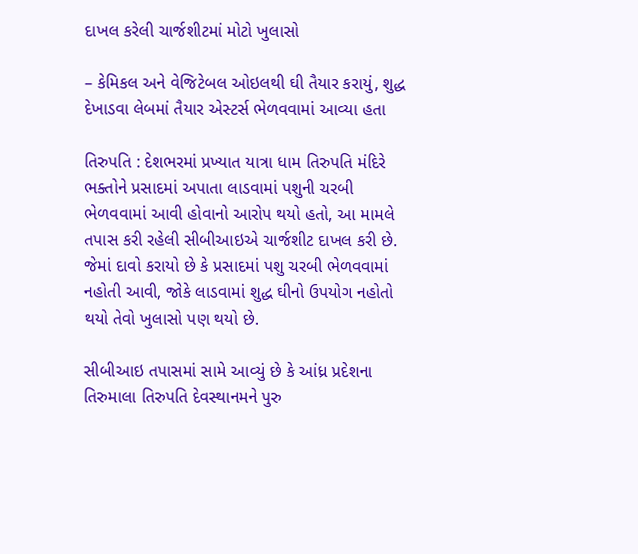દાખલ કરેલી ચાર્જશીટમાં મોટો ખુલાસો

– કેમિકલ અને વેજિટેબલ ઓઇલથી ઘી તૈયાર કરાયું, શુદ્ધ દેખાડવા લેબમાં તૈયાર એસ્ટર્સ ભેળવવામાં આવ્યા હતા

તિરુપતિ : દેશભરમાં પ્રખ્યાત યાત્રા ધામ તિરુપતિ મંદિરે ભક્તોને પ્રસાદમાં અપાતા લાડવામાં પશુની ચરબી ભેળવવામાં આવી હોવાનો આરોપ થયો હતો, આ મામલે તપાસ કરી રહેલી સીબીઆઇએ ચાર્જશીટ દાખલ કરી છે. જેમાં દાવો કરાયો છે કે પ્રસાદમાં પશુ ચરબી ભેળવવામાં નહોતી આવી, જોકે લાડવામાં શુદ્ધ ઘીનો ઉપયોગ નહોતો થયો તેવો ખુલાસો પણ થયો છે.

સીબીઆઇ તપાસમાં સામે આવ્યું છે કે આંધ્ર પ્રદેશના તિરુમાલા તિરુપતિ દેવસ્થાનમને પુરુ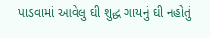પાડવામાં આવેલુ ઘી શુદ્ધ ગાયનું ઘી નહોતું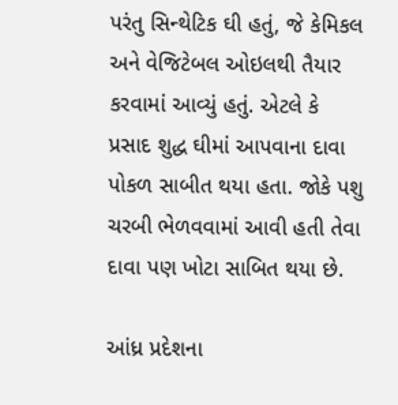પરંતુ સિન્થેટિક ઘી હતું, જે કેમિકલ અને વેજિટેબલ ઓઇલથી તૈયાર કરવામાં આવ્યું હતું. એટલે કે પ્રસાદ શુદ્ધ ઘીમાં આપવાના દાવા પોકળ સાબીત થયા હતા. જોકે પશુ ચરબી ભેળવવામાં આવી હતી તેવા દાવા પણ ખોટા સાબિત થયા છે.

આંધ્ર પ્રદેશના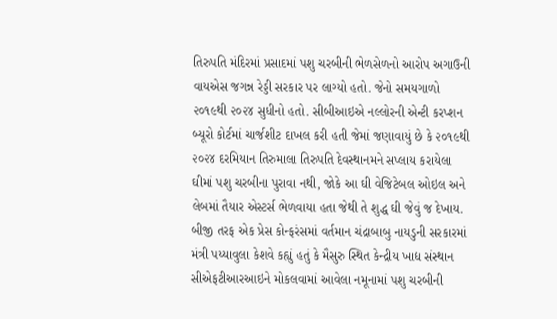તિરુપતિ મંદિરમાં પ્રસાદમાં પશુ ચરબીની ભેળસેળનો આરોપ અગાઉની વાયએસ જગન્ન રેડ્ડી સરકાર પર લાગ્યો હતો. જેનો સમયગાળો ૨૦૧૯થી ૨૦૨૪ સુધીનો હતો. સીબીઆઇએ નલ્લોરની એન્ટી કરપ્શન બ્યૂરો કોર્ટમાં ચાર્જશીટ દાખલ કરી હતી જેમાં જણાવાયું છે કે ૨૦૧૯થી ૨૦૨૪ દરમિયાન તિરુમાલા તિરુપતિ દેવસ્થાનમને સપ્લાય કરાયેલા ઘીમાં પશુ ચરબીના પુરાવા નથી, જોકે આ ઘી વેજિટેબલ ઓઇલ અને લેબમાં તૈયાર એસ્ટર્સ ભેળવાયા હતા જેથી તે શુદ્ધ ઘી જેવું જ દેખાય. બીજી તરફ એક પ્રેસ કોન્ફરંસમાં વર્તમાન ચંદ્રાબાબુ નાયડુની સરકારમાં મંત્રી પય્યાવુલા કેશવે કહ્યું હતું કે મૈસુરુ સ્થિત કેન્દ્રીય ખાદ્ય સંસ્થાન સીએફટીઆરઆઇને મોકલવામાં આવેલા નમૂનામાં પશુ ચરબીની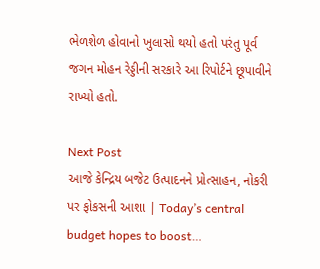ભેળશેળ હોવાનો ખુલાસો થયો હતો પરંતુ પૂર્વ જગન મોહન રેડ્ડીની સરકારે આ રિપોર્ટને છૂપાવીને રાખ્યો હતો.

Next Post
આજે કેન્દ્રિય બજેટ ઉત્પાદનને પ્રોત્સાહન, નોકરી પર ફોકસની આશા | Today’s central budget hopes to boost…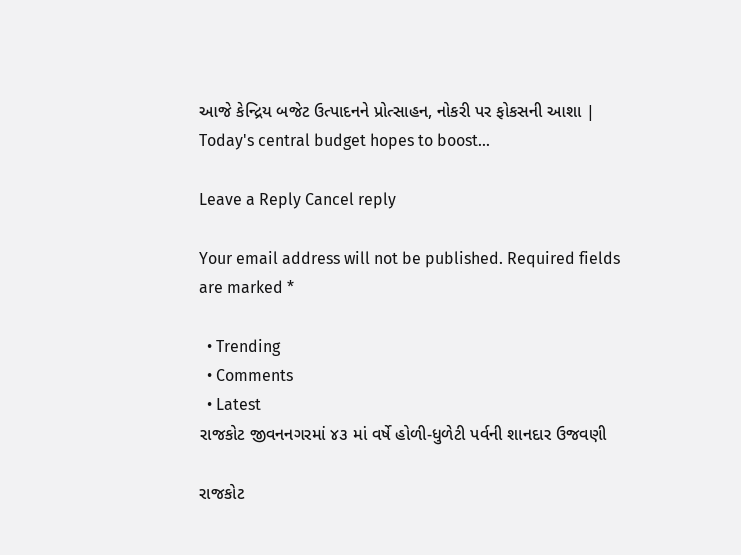આજે કેન્દ્રિય બજેટ ઉત્પાદનને પ્રોત્સાહન, નોકરી પર ફોકસની આશા | Today's central budget hopes to boost...

Leave a Reply Cancel reply

Your email address will not be published. Required fields are marked *

  • Trending
  • Comments
  • Latest
રાજકોટ જીવનનગરમાં ૪૩ માં વર્ષે હોળી-ધુળેટી પર્વની શાનદાર ઉજવણી

રાજકોટ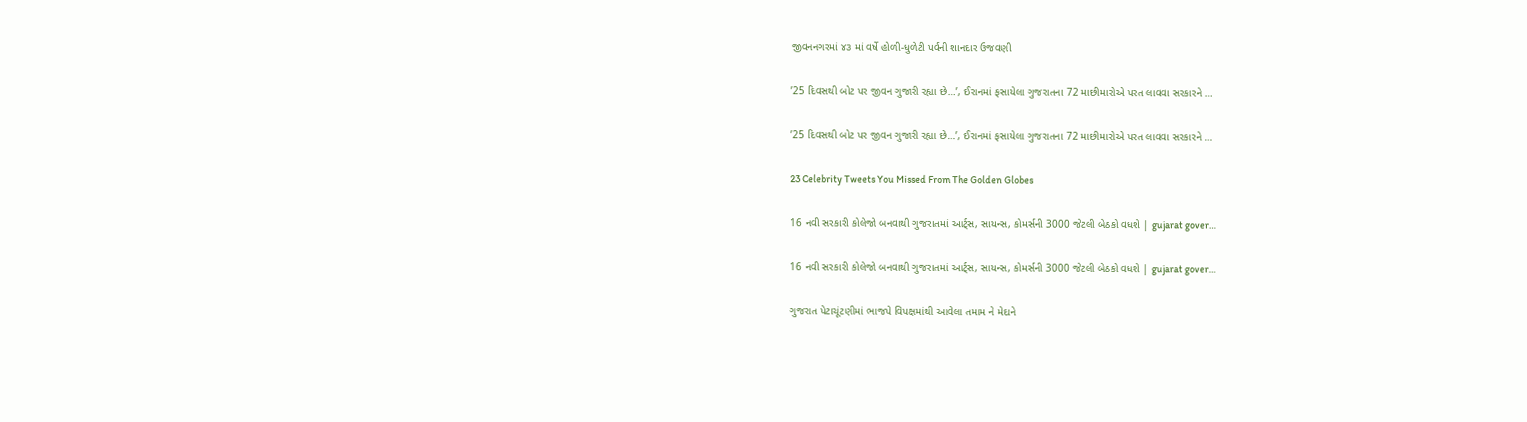જીવનનગરમાં ૪૩ માં વર્ષે હોળી-ધુળેટી પર્વની શાનદાર ઉજવણી

’25 દિવસથી બોટ પર જીવન ગુજારી રહ્યા છે…’, ઈરાનમાં ફસાયેલા ગુજરાતના 72 માછીમારોએ પરત લાવવા સરકારને …

’25 દિવસથી બોટ પર જીવન ગુજારી રહ્યા છે…’, ઈરાનમાં ફસાયેલા ગુજરાતના 72 માછીમારોએ પરત લાવવા સરકારને …

23 Celebrity Tweets You Missed From The Golden Globes

16 નવી સરકારી કોલેજો બનવાથી ગુજરાતમાં આર્ટ્સ, સાયન્સ, કોમર્સની 3000 જેટલી બેઠકો વધશે | gujarat gover…

16 નવી સરકારી કોલેજો બનવાથી ગુજરાતમાં આર્ટ્સ, સાયન્સ, કોમર્સની 3000 જેટલી બેઠકો વધશે | gujarat gover…

ગુજરાત પેટાચૂંટણીમાં ભાજપે વિપક્ષમાંથી આવેલા તમામ ને મેદાને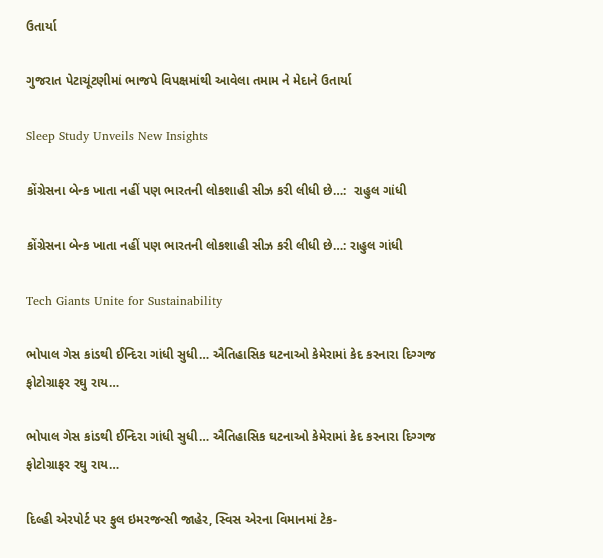ઉતાર્યા

ગુજરાત પેટાચૂંટણીમાં ભાજપે વિપક્ષમાંથી આવેલા તમામ ને મેદાને ઉતાર્યા

Sleep Study Unveils New Insights

કોંગ્રેસના બેન્ક ખાતા નહીં પણ ભારતની લોકશાહી સીઝ કરી લીધી છે…:  રાહુલ ગાંધી

કોંગ્રેસના બેન્ક ખાતા નહીં પણ ભારતની લોકશાહી સીઝ કરી લીધી છે…: રાહુલ ગાંધી

Tech Giants Unite for Sustainability

ભોપાલ ગેસ કાંડથી ઈન્દિરા ગાંધી સુધી… ઐતિહાસિક ઘટનાઓ કેમેરામાં કેદ કરનારા દિગ્ગજ ફોટોગ્રાફર રઘુ રાય…

ભોપાલ ગેસ કાંડથી ઈન્દિરા ગાંધી સુધી… ઐતિહાસિક ઘટનાઓ કેમેરામાં કેદ કરનારા દિગ્ગજ ફોટોગ્રાફર રઘુ રાય…

દિલ્હી એરપોર્ટ પર ફુલ ઇમરજન્સી જાહેર, સ્વિસ એરના વિમાનમાં ટેક-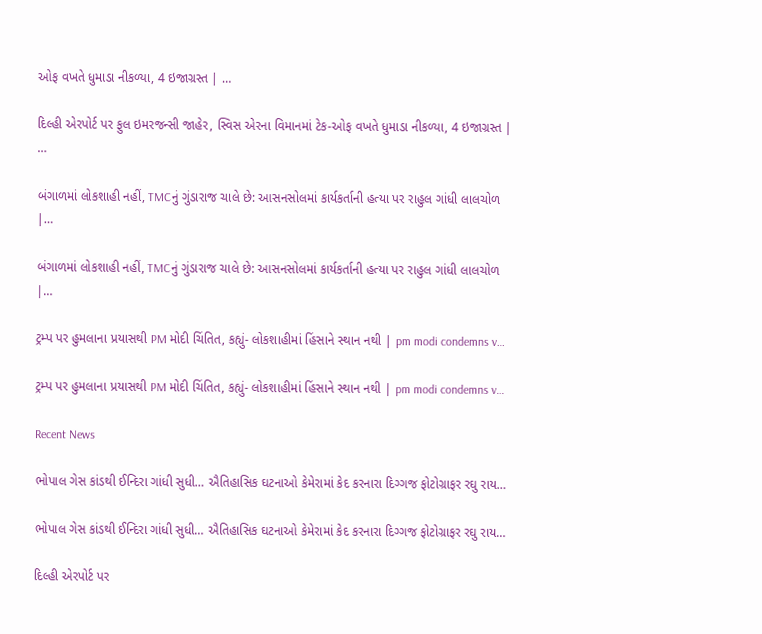ઓફ વખતે ધુમાડા નીકળ્યા, 4 ઇજાગ્રસ્ત | …

દિલ્હી એરપોર્ટ પર ફુલ ઇમરજન્સી જાહેર, સ્વિસ એરના વિમાનમાં ટેક-ઓફ વખતે ધુમાડા નીકળ્યા, 4 ઇજાગ્રસ્ત | …

બંગાળમાં લોકશાહી નહીં, TMCનું ગુંડારાજ ચાલે છે: આસનસોલમાં કાર્યકર્તાની હત્યા પર રાહુલ ગાંધી લાલચોળ |…

બંગાળમાં લોકશાહી નહીં, TMCનું ગુંડારાજ ચાલે છે: આસનસોલમાં કાર્યકર્તાની હત્યા પર રાહુલ ગાંધી લાલચોળ |…

ટ્રમ્પ પર હુમલાના પ્રયાસથી PM મોદી ચિંતિત, કહ્યું- લોકશાહીમાં હિંસાને સ્થાન નથી | pm modi condemns v…

ટ્રમ્પ પર હુમલાના પ્રયાસથી PM મોદી ચિંતિત, કહ્યું- લોકશાહીમાં હિંસાને સ્થાન નથી | pm modi condemns v…

Recent News

ભોપાલ ગેસ કાંડથી ઈન્દિરા ગાંધી સુધી… ઐતિહાસિક ઘટનાઓ કેમેરામાં કેદ કરનારા દિગ્ગજ ફોટોગ્રાફર રઘુ રાય…

ભોપાલ ગેસ કાંડથી ઈન્દિરા ગાંધી સુધી… ઐતિહાસિક ઘટનાઓ કેમેરામાં કેદ કરનારા દિગ્ગજ ફોટોગ્રાફર રઘુ રાય…

દિલ્હી એરપોર્ટ પર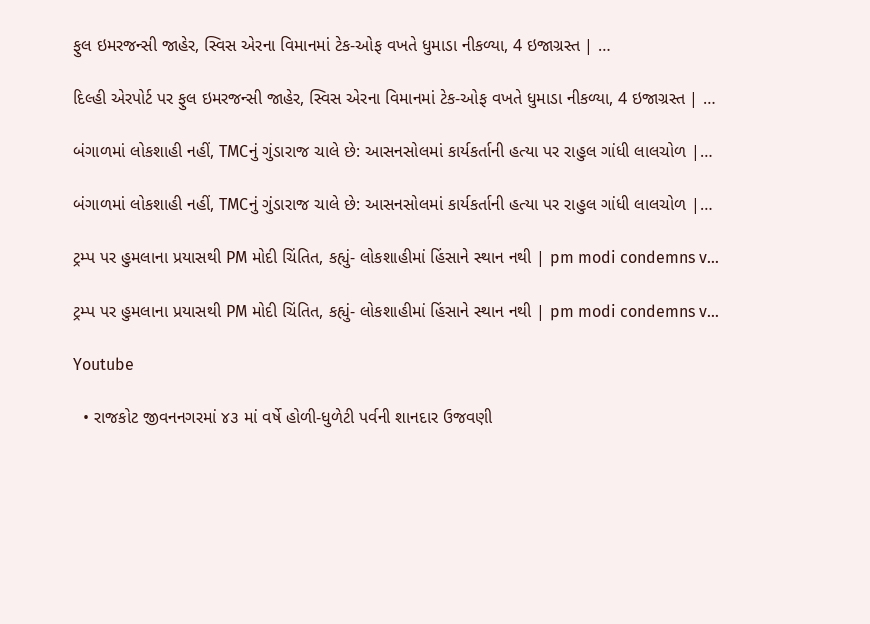ફુલ ઇમરજન્સી જાહેર, સ્વિસ એરના વિમાનમાં ટેક-ઓફ વખતે ધુમાડા નીકળ્યા, 4 ઇજાગ્રસ્ત | …

દિલ્હી એરપોર્ટ પર ફુલ ઇમરજન્સી જાહેર, સ્વિસ એરના વિમાનમાં ટેક-ઓફ વખતે ધુમાડા નીકળ્યા, 4 ઇજાગ્રસ્ત | …

બંગાળમાં લોકશાહી નહીં, TMCનું ગુંડારાજ ચાલે છે: આસનસોલમાં કાર્યકર્તાની હત્યા પર રાહુલ ગાંધી લાલચોળ |…

બંગાળમાં લોકશાહી નહીં, TMCનું ગુંડારાજ ચાલે છે: આસનસોલમાં કાર્યકર્તાની હત્યા પર રાહુલ ગાંધી લાલચોળ |…

ટ્રમ્પ પર હુમલાના પ્રયાસથી PM મોદી ચિંતિત, કહ્યું- લોકશાહીમાં હિંસાને સ્થાન નથી | pm modi condemns v…

ટ્રમ્પ પર હુમલાના પ્રયાસથી PM મોદી ચિંતિત, કહ્યું- લોકશાહીમાં હિંસાને સ્થાન નથી | pm modi condemns v…

Youtube

  • રાજકોટ જીવનનગરમાં ૪૩ માં વર્ષે હોળી-ધુળેટી પર્વની શાનદાર ઉજવણી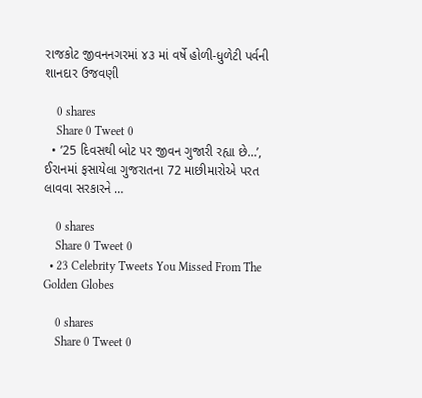રાજકોટ જીવનનગરમાં ૪૩ માં વર્ષે હોળી-ધુળેટી પર્વની શાનદાર ઉજવણી

    0 shares
    Share 0 Tweet 0
  • ’25 દિવસથી બોટ પર જીવન ગુજારી રહ્યા છે…’, ઈરાનમાં ફસાયેલા ગુજરાતના 72 માછીમારોએ પરત લાવવા સરકારને …

    0 shares
    Share 0 Tweet 0
  • 23 Celebrity Tweets You Missed From The Golden Globes

    0 shares
    Share 0 Tweet 0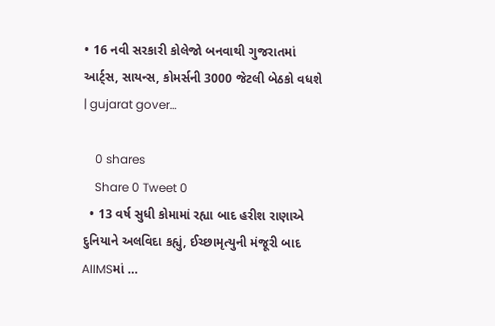• 16 નવી સરકારી કોલેજો બનવાથી ગુજરાતમાં આર્ટ્સ, સાયન્સ, કોમર્સની 3000 જેટલી બેઠકો વધશે | gujarat gover…

    0 shares
    Share 0 Tweet 0
  • 13 વર્ષ સુધી કોમામાં રહ્યા બાદ હરીશ રાણાએ દુનિયાને અલવિદા કહ્યું, ઈચ્છામૃત્યુની મંજૂરી બાદ AIIMSમાં …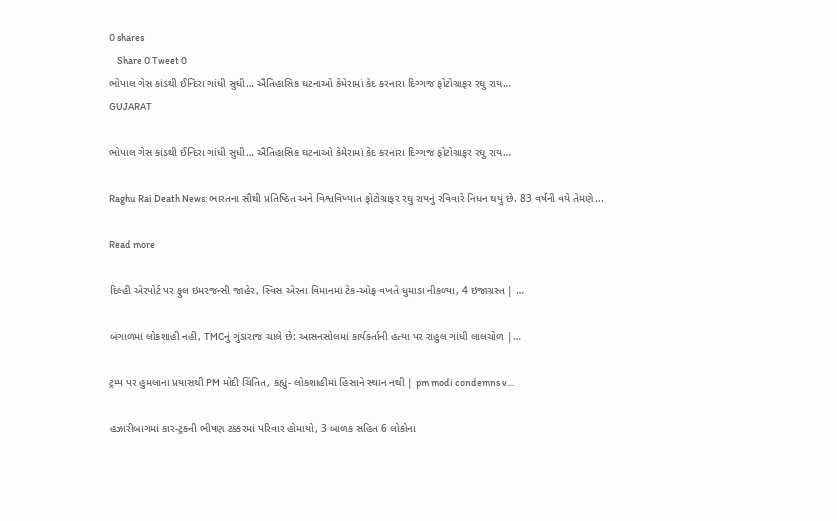0 shares
    Share 0 Tweet 0
ભોપાલ ગેસ કાંડથી ઈન્દિરા ગાંધી સુધી… ઐતિહાસિક ઘટનાઓ કેમેરામાં કેદ કરનારા દિગ્ગજ ફોટોગ્રાફર રઘુ રાય…
GUJARAT

ભોપાલ ગેસ કાંડથી ઈન્દિરા ગાંધી સુધી… ઐતિહાસિક ઘટનાઓ કેમેરામાં કેદ કરનારા દિગ્ગજ ફોટોગ્રાફર રઘુ રાય…

Raghu Rai Death News: ભારતના સૌથી પ્રતિષ્ઠિત અને વિશ્વવિખ્યાત ફોટોગ્રાફર રઘુ રાયનું રવિવારે નિધન થયું છે. 83 વર્ષની વયે તેમણે...

Read more

દિલ્હી એરપોર્ટ પર ફુલ ઇમરજન્સી જાહેર, સ્વિસ એરના વિમાનમાં ટેક-ઓફ વખતે ધુમાડા નીકળ્યા, 4 ઇજાગ્રસ્ત | …

બંગાળમાં લોકશાહી નહીં, TMCનું ગુંડારાજ ચાલે છે: આસનસોલમાં કાર્યકર્તાની હત્યા પર રાહુલ ગાંધી લાલચોળ |…

ટ્રમ્પ પર હુમલાના પ્રયાસથી PM મોદી ચિંતિત, કહ્યું- લોકશાહીમાં હિંસાને સ્થાન નથી | pm modi condemns v…

હઝારીબાગમાં કાર-ટ્રકની ભીષણ ટક્કરમાં પરિવાર હોમાયો, 3 બાળક સહિત 6 લોકોના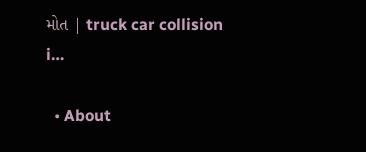મોત | truck car collision i…

  • About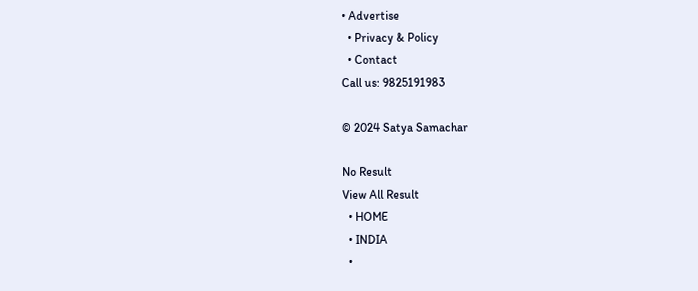• Advertise
  • Privacy & Policy
  • Contact
Call us: 9825191983

© 2024 Satya Samachar

No Result
View All Result
  • HOME
  • INDIA
  •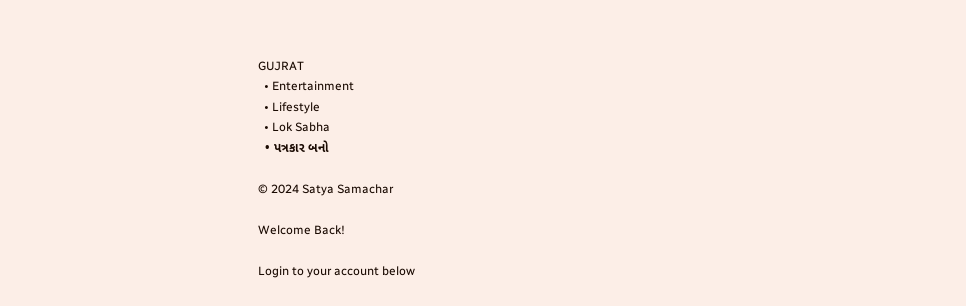GUJRAT
  • Entertainment
  • Lifestyle
  • Lok Sabha
  • પત્રકાર બનો

© 2024 Satya Samachar

Welcome Back!

Login to your account below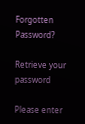Forgotten Password?

Retrieve your password

Please enter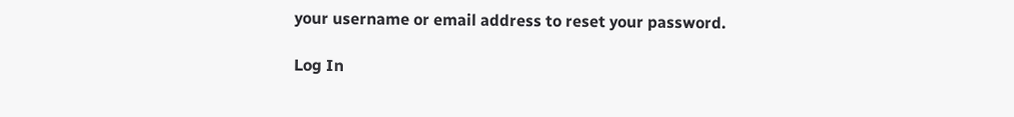your username or email address to reset your password.

Log In